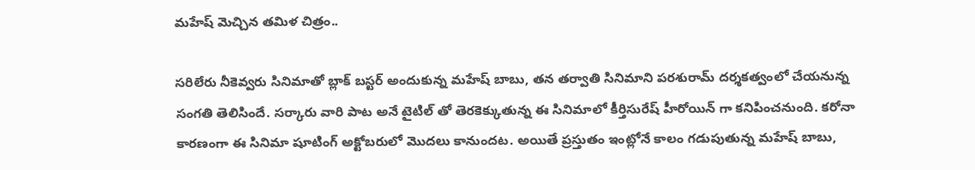మహేష్ మెచ్చిన తమిళ చిత్రం..

సరిలేరు నీకెవ్వరు సినిమాతో బ్లాక్ బస్టర్ అందుకున్న మహేష్ బాబు, తన తర్వాతి సినిమాని పరశురామ్ దర్శకత్వంలో చేయనున్న సంగతి తెలిసిందే. సర్కారు వారి పాట అనే టైటిల్ తో తెరకెక్కుతున్న ఈ సినిమాలో కీర్తిసురేష్ హీరోయిన్ గా కనిపించనుంది. కరోనా కారణంగా ఈ సినిమా షూటింగ్ అక్టోబరులో మొదలు కానుందట. అయితే ప్రస్తుతం ఇంట్లోనే కాలం గడుపుతున్న మహేష్ బాబు,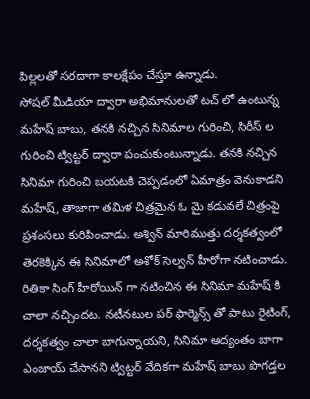పిల్లలతో సరదాగా కాలక్షేపం చేస్తూ ఉన్నాడు.
సోషల్ మీడియా ద్వారా అభిమానులతో టచ్ లో ఉంటున్న మహేష్ బాబు, తనకి నచ్చిన సినిమాల గురించి, సిరీస్ ల గురించి ట్విట్టర్ ద్వారా పంచుకుంటున్నాడు. తనకి నచ్చిన సినిమా గురించి బయటకి చెప్పడంలో ఏమాత్రం వెనుకాడని మహేష్, తాజాగా తమిళ చిత్రమైన ఓ మై కడువలే చిత్రంపై ప్రశంసలు కురిపించాడు. అశ్విన్ మారిముత్తు దర్శకత్వంలో తెరకెక్కిన ఈ సినిమాలో అశోక్ సెల్వన్ హీరోగా నటించాడు.
రితికా సింగ్ హీరోయిన్ గా నటించిన ఈ సినిమా మహేష్ కి చాలా నచ్చిందట. నటీనటుల పర్ ఫార్మెన్స్ తో పాటు రైటింగ్, దర్శకత్వం చాలా బాగున్నాయని, సినిమా ఆద్యంతం బాగా ఎంజాయ్ చేసానని ట్విట్టర్ వేదికగా మహేష్ బాబు పొగడ్తల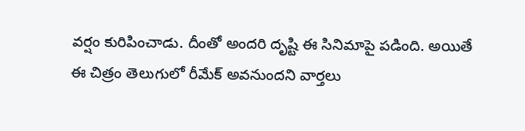వర్షం కురిపించాడు. దీంతో అందరి దృష్టి ఈ సినిమాపై పడింది. అయితే ఈ చిత్రం తెలుగులో రీమేక్ అవనుందని వార్తలు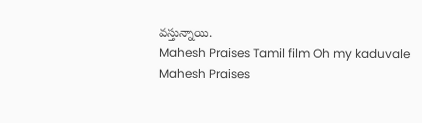వస్తున్నాయి.
Mahesh Praises Tamil film Oh my kaduvale
Mahesh Praises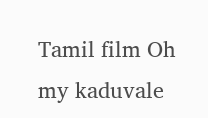Tamil film Oh my kaduvale